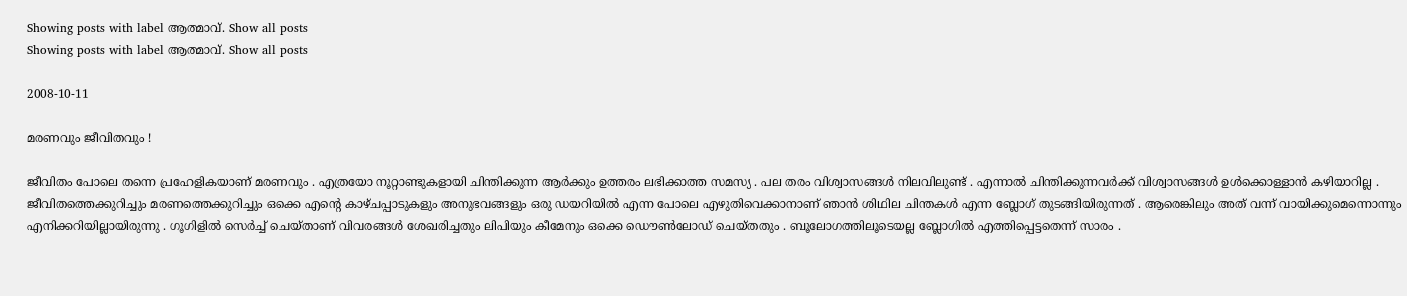Showing posts with label ആത്മാവ്. Show all posts
Showing posts with label ആത്മാവ്. Show all posts

2008-10-11

മരണവും ജീവിതവും !

ജീവിതം പോലെ തന്നെ പ്രഹേളികയാണ് മരണവും . എത്രയോ നൂറ്റാണ്ടുകളായി ചിന്തിക്കുന്ന ആര്‍ക്കും ഉത്തരം ലഭിക്കാത്ത സമസ്യ . പല തരം വിശ്വാസങ്ങള്‍ നിലവിലുണ്ട് . എന്നാല്‍ ചിന്തിക്കുന്നവര്‍ക്ക് വിശ്വാസങ്ങള്‍ ഉള്‍ക്കൊള്ളാന്‍ കഴിയാറില്ല . ജീവിതത്തെക്കുറിച്ചും മരണത്തെക്കുറിച്ചും ഒക്കെ എന്റെ കാഴ്ചപ്പാടുകളും അനുഭവങ്ങളും ഒരു ഡയറിയില്‍ എന്ന പോലെ എഴുതിവെക്കാനാണ് ഞാന്‍ ശിഥില ചിന്തകള്‍ എന്ന ബ്ലോഗ് തുടങ്ങിയിരുന്നത് . ആരെങ്കിലും അത് വന്ന് വായിക്കുമെന്നൊന്നും എനിക്കറിയില്ലായിരുന്നു . ഗൂഗിളില്‍ സെര്‍ച്ച് ചെയ്താണ് വിവരങ്ങള്‍ ശേഖരിച്ചതും ലിപിയും കീമേനും ഒക്കെ ഡൌണ്‍‌ലോഡ് ചെയ്തതും . ബൂലോഗത്തിലൂടെയല്ല ബ്ലോഗില്‍ എത്തിപ്പെട്ടതെന്ന് സാരം .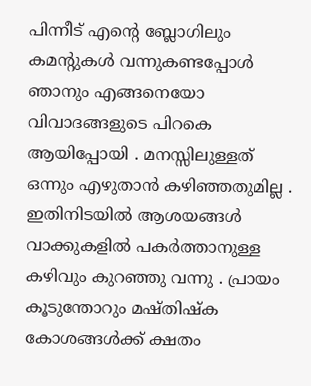പിന്നീട് എന്റെ ബ്ലോഗിലും കമന്റുകള്‍ വന്നുകണ്ടപ്പോള്‍ ഞാനും എങ്ങനെയോ വിവാദങ്ങളുടെ പിറകെ ആയിപ്പോയി . മനസ്സിലുള്ളത് ഒന്നും എഴുതാന്‍ കഴിഞ്ഞതുമില്ല . ഇതിനിടയില്‍ ആശയങ്ങള്‍ വാക്കുകളില്‍ പകര്‍ത്താനുള്ള കഴിവും കുറഞ്ഞു വന്നു . പ്രായം കൂടുന്തോറും മഷ്തിഷ്ക കോശങ്ങള്‍ക്ക് ക്ഷതം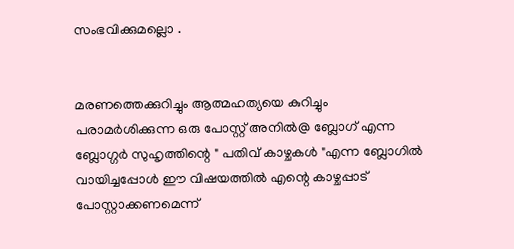സംഭവിക്കുമല്ലൊ .


മരണത്തെക്കുറിച്ചും ആത്മഹത്യയെ കുറിച്ചും പരാമര്‍ശിക്കുന്ന ഒരു പോസ്റ്റ് അനില്‍@ ബ്ലോഗ് എന്ന ബ്ലോഗ്ഗര്‍ സുഹൃത്തിന്റെ " പതിവ് കാഴ്ചകള്‍ "എന്ന ബ്ലോഗില്‍ വായിച്ചപ്പോള്‍ ഈ വിഷയത്തില്‍ എന്റെ കാഴ്ചപ്പാട് പോസ്റ്റാക്കണമെന്ന്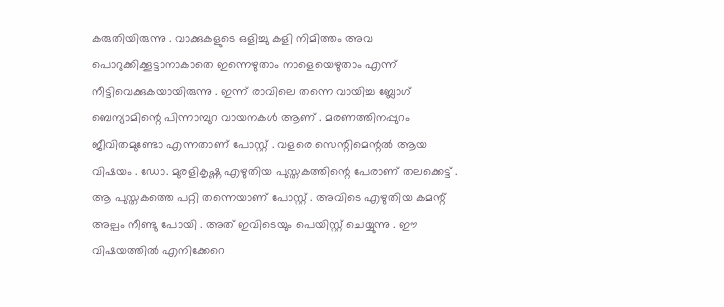കരുതിയിരുന്നു . വാക്കുകളുടെ ഒളിച്ചു കളി നിമിത്തം അവ പൊറുക്കിക്കൂട്ടാനാകാതെ ഇന്നെഴുതാം നാളെയെഴുതാം എന്ന് നീട്ടിവെക്കുകയായിരുന്നു . ഇന്ന് രാവിലെ തന്നെ വായിച്ച ബ്ലോഗ് ബെന്യാമിന്റെ പിന്നാമ്പുറ വായനകള്‍ ആണ് . മരണത്തിനപ്പുറം ജീവിതമുണ്ടോ എന്നതാണ് പോസ്റ്റ് . വളരെ സെന്റിമെന്റല്‍ ആയ വിഷയം . ഡോ. മുരളികൃഷ്ണ എഴുതിയ പുസ്തകത്തിന്റെ പേരാണ് തലക്കെട്ട് . ആ പുസ്തകത്തെ പറ്റി തന്നെയാണ് പോസ്റ്റ് . അവിടെ എഴുതിയ കമന്റ് അല്പം നീണ്ടു പോയി . അത് ഇവിടെയും പെയിസ്റ്റ് ചെയ്യുന്നു . ഈ വിഷയത്തില്‍ എനിക്കേറെ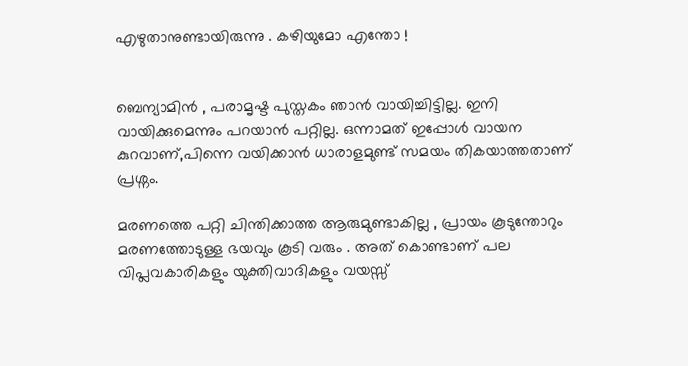എഴുതാനുണ്ടായിരുന്നു . കഴിയുമോ എന്തോ !


ബെന്യാമിന്‍ , പരാമൃഷ്ട പുസ്തകം ഞാന്‍ വായിച്ചിട്ടില്ല. ഇനി വായിക്കുമെന്നും പറയാന്‍ പറ്റില്ല. ഒന്നാമത് ഇപ്പോള്‍ വായന കുറവാണ്,പിന്നെ വയിക്കാന്‍ ധാരാളമുണ്ട് സമയം തികയാത്തതാണ് പ്രശ്നം.

മരണത്തെ പറ്റി ചിന്തിക്കാത്ത ആരുമുണ്ടാകില്ല , പ്രായം കൂടുന്തോറും മരണത്തോടുള്ള ഭയവും കൂടി വരും . അത് കൊണ്ടാണ് പല വിപ്ലവകാരികളും യുക്തിവാദികളും വയസ്സ്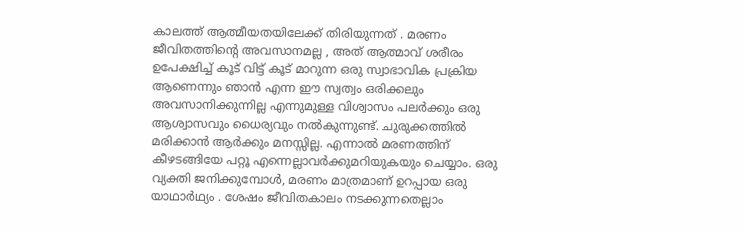കാലത്ത് ആത്മീയതയിലേക്ക് തിരിയുന്നത് . മരണം ജീവിതത്തിന്റെ അവസാനമല്ല , അത് ആത്മാവ് ശരീരം ഉപേക്ഷിച്ച് കൂട് വിട്ട് കൂട് മാറുന്ന ഒരു സ്വാഭാവിക പ്രക്രിയ ആണെന്നും ഞാന്‍ എന്ന ഈ സ്വത്വം ഒരിക്കലും അവസാനിക്കുന്നില്ല എന്നുമുള്ള വിശ്വാസം പലര്‍ക്കും ഒരു ആശ്വാസവും ധൈര്യവും നല്‍കുന്നുണ്ട്. ചുരുക്കത്തില്‍ മരിക്കാന്‍ ആര്‍ക്കും മനസ്സില്ല. എന്നാല്‍ മരണത്തിന് കീഴടങ്ങിയേ പറ്റൂ എന്നെല്ലാവര്‍ക്കുമറിയുകയും ചെയ്യാം. ഒരു വ്യക്തി ജനിക്കുമ്പോള്‍, മരണം മാത്രമാണ് ഉറപ്പായ ഒരു യാഥാര്‍ഥ്യം . ശേഷം ജീവിതകാലം നടക്കുന്നതെല്ലാം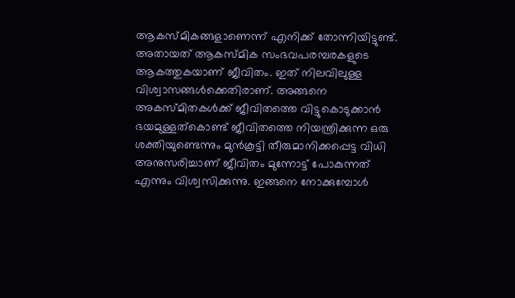ആകസ്മികങ്ങളാണെന്ന് എനിക്ക് തോന്നിയിട്ടുണ്ട്. അതായത് ആകസ്മിക സംഭവപരമ്പരകളുടെ ആകത്തുകയാണ് ജീവിതം. ഇത് നിലവിലുള്ള വിശ്വാസങ്ങള്‍ക്കെതിരാണ്. അങ്ങനെ അകസ്മിതകള്‍ക്ക് ജീവിതത്തെ വിട്ടുകൊടുക്കാന്‍ ഭയമുള്ളത്കൊണ്ട് ജീവിതത്തെ നിയന്ത്രിക്കുന്ന ഒരു ശക്തിയുണ്ടെന്നും മുന്‍‌കൂട്ടി തീരുമാനിക്കപ്പെട്ട വിധി അനുസരിച്ചാണ് ജീവിതം മുന്നോട്ട് പോകുന്നത് എന്നും വിശ്വസിക്കുന്നു. ഇങ്ങനെ നോക്കുമ്പോള്‍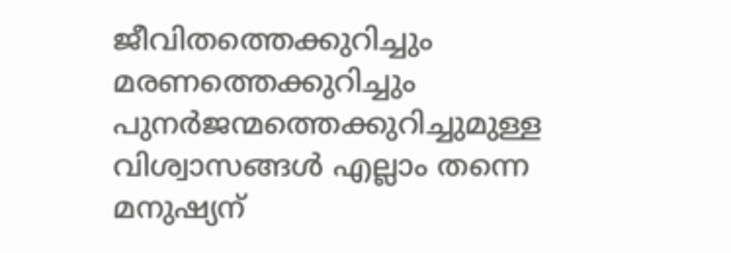ജീവിതത്തെക്കുറിച്ചും മരണത്തെക്കുറിച്ചും പുനര്‍ജന്മത്തെക്കുറിച്ചുമുള്ള വിശ്വാസങ്ങള്‍ എല്ലാം തന്നെ മനുഷ്യന്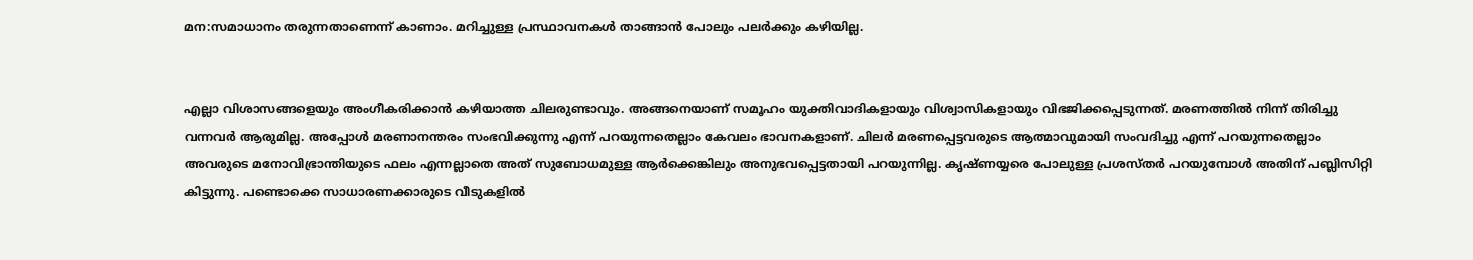മന:സമാധാനം തരുന്നതാണെന്ന് കാണാം. മറിച്ചുള്ള പ്രസ്ഥാവനകള്‍ താങ്ങാന്‍ പോലും പലര്‍ക്കും കഴിയില്ല.


എല്ലാ വിശാസങ്ങളെയും അംഗീകരിക്കാന്‍ കഴിയാത്ത ചിലരുണ്ടാവും. അങ്ങനെയാണ് സമൂഹം യുക്തിവാദികളായും വിശ്വാസികളായും വിഭജിക്കപ്പെടുന്നത്. മരണത്തില്‍ നിന്ന് തിരിച്ചു വന്നവര്‍ ആരുമില്ല. അപ്പോള്‍ മരണാനന്തരം സംഭവിക്കുന്നു എന്ന് പറയുന്നതെല്ലാം കേവലം ഭാവനകളാണ്. ചിലര്‍ മരണപ്പെട്ടവരുടെ ആത്മാവുമായി സംവദിച്ചു എന്ന് പറയുന്നതെല്ലാം അവരുടെ മനോവിഭ്രാന്തിയുടെ ഫലം എന്നല്ലാതെ അത് സുബോധമുള്ള ആര്‍ക്കെങ്കിലും അനുഭവപ്പെട്ടതായി പറയുന്നില്ല. കൃഷ്ണയ്യരെ പോലുള്ള പ്രശസ്തര്‍ പറയുമ്പോള്‍ അതിന് പബ്ലിസിറ്റി കിട്ടുന്നു. പണ്ടൊക്കെ സാധാരണക്കാരുടെ വീടുകളില്‍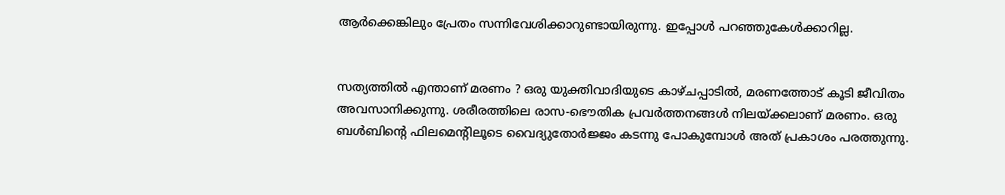ആര്‍ക്കെങ്കിലും പ്രേതം സന്നിവേശിക്കാറുണ്ടായിരുന്നു. ഇപ്പോള്‍ പറഞ്ഞുകേള്‍ക്കാറില്ല.


സത്യത്തില്‍ എന്താണ് മരണം ? ഒരു യുക്തിവാദിയുടെ കാഴ്ചപ്പാടില്‍, മരണത്തോട് കൂടി ജീവിതം അവസാനിക്കുന്നു. ശരീരത്തിലെ രാസ-ഭൌതിക പ്രവര്‍ത്തനങ്ങള്‍ നിലയ്ക്കലാണ് മരണം. ഒരു ബള്‍ബിന്റെ ഫിലമെന്റിലൂടെ വൈദ്യുതോര്‍ജ്ജം കടന്നു പോകുമ്പോള്‍ അത് പ്രകാശം പരത്തുന്നു.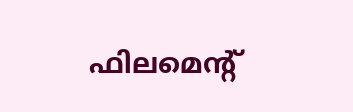ഫിലമെന്റ്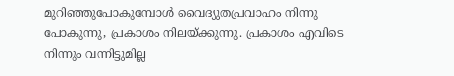മുറിഞ്ഞുപോകുമ്പോള്‍ വൈദ്യുതപ്രവാഹം നിന്നു പോകുന്നു, പ്രകാശം നിലയ്ക്കുന്നു. പ്രകാശം എവിടെ നിന്നും വന്നിട്ടുമില്ല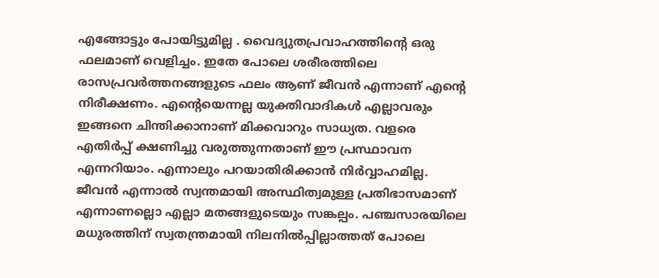എങ്ങോട്ടും പോയിട്ടുമില്ല . വൈദ്യുതപ്രവാഹത്തിന്റെ ഒരു ഫലമാണ് വെളിച്ചം. ഇതേ പോലെ ശരീരത്തിലെ രാസപ്രവര്‍ത്തനങ്ങളുടെ ഫലം ആണ് ജീവന്‍ എന്നാണ് എന്റെ നിരീക്ഷണം. എന്റെയെന്നല്ല യുക്തിവാദികള്‍ എല്ലാവരും ഇങ്ങനെ ചിന്തിക്കാനാണ് മിക്കവാറും സാധ്യത. വളരെ എതിര്‍പ്പ് ക്ഷണിച്ചു വരുത്തുന്നതാണ് ഈ പ്രസ്ഥാവന എന്നറിയാം. എന്നാലും പറയാതിരിക്കാന്‍ നിര്‍വ്വാഹമില്ല. ജീവന്‍ എന്നാല്‍ സ്വന്തമായി അസ്ഥിത്വമുള്ള പ്രതിഭാസമാണ് എന്നാണല്ലൊ എല്ലാ മതങ്ങളുടെയും സങ്കല്പം. പഞ്ചസാരയിലെ മധുരത്തിന് സ്വതന്ത്രമായി നിലനില്‍പ്പില്ലാത്തത് പോലെ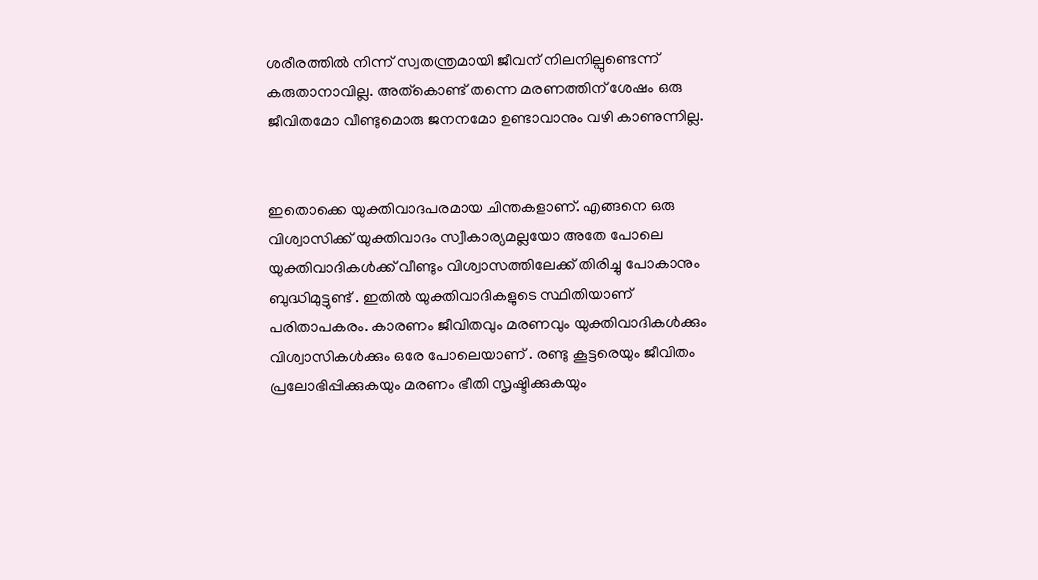ശരീരത്തില്‍ നിന്ന് സ്വതന്ത്രമായി ജീവന് നിലനില്പുണ്ടെന്ന് കരുതാനാവില്ല. അത്കൊണ്ട് തന്നെ മരണത്തിന് ശേഷം ഒരു ജീവിതമോ വീണ്ടുമൊരു ജനനമോ ഉണ്ടാവാനും വഴി കാണുന്നില്ല.


ഇതൊക്കെ യുക്തിവാദപരമായ ചിന്തകളാണ്. എങ്ങനെ ഒരു വിശ്വാസിക്ക് യുക്തിവാദം സ്വീകാര്യമല്ലയോ അതേ പോലെ യുക്തിവാദികള്‍ക്ക് വീണ്ടും വിശ്വാസത്തിലേക്ക് തിരിച്ചു പോകാനും ബുദ്ധിമുട്ടുണ്ട് . ഇതില്‍ യുക്തിവാദികളുടെ സ്ഥിതിയാണ് പരിതാപകരം. കാരണം ജീവിതവും മരണവും യുക്തിവാദികള്‍ക്കും വിശ്വാസികള്‍ക്കും ഒരേ പോലെയാണ് . രണ്ടു കൂട്ടരെയും ജീവിതം പ്രലോഭിപ്പിക്കുകയും മരണം ഭീതി സൃഷ്ടിക്കുകയും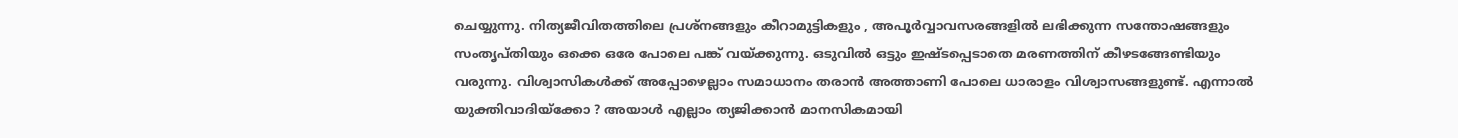ചെയ്യുന്നു. നിത്യജീവിതത്തിലെ പ്രശ്നങ്ങളും കീറാമുട്ടികളും , അപൂര്‍വ്വാവസരങ്ങളില്‍ ലഭിക്കുന്ന സന്തോഷങ്ങളും സംതൃപ്തിയും ഒക്കെ ഒരേ പോലെ പങ്ക് വയ്ക്കുന്നു. ഒടുവില്‍ ഒട്ടും ഇഷ്ടപ്പെടാതെ മരണത്തിന് കീഴടങ്ങേണ്ടിയും വരുന്നു. വിശ്വാസികള്‍ക്ക് അപ്പോഴെല്ലാം സമാധാനം തരാന്‍ അത്താണി പോലെ ധാരാളം വിശ്വാസങ്ങളുണ്ട്. എന്നാല്‍ യുക്തിവാദിയ്ക്കോ ? അയാള്‍ എല്ലാം ത്യജിക്കാന്‍ മാനസികമായി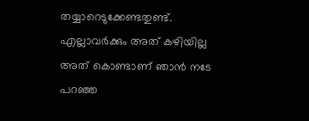തയ്യാറെടുക്കേണ്ടതുണ്ട്. എല്ലാവര്‍ക്കും അത് കഴിയില്ല അത് കൊണ്ടാണ് ഞാന്‍ നടേ പറഞ്ഞ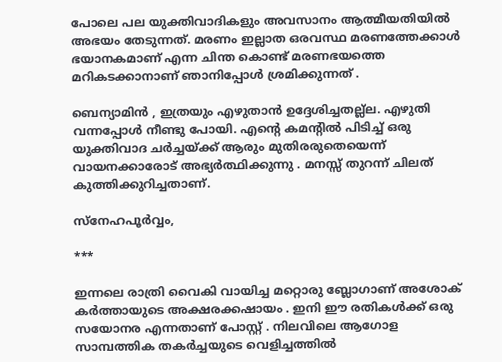പോലെ പല യുക്തിവാദികളും അവസാനം ആത്മീയതിയില്‍ അഭയം തേടുന്നത്. മരണം ഇല്ലാത ഒരവസ്ഥ മരണത്തേക്കാള്‍ ഭയാനകമാണ് എന്ന ചിന്ത കൊണ്ട് മരണഭയത്തെ മറികടക്കാനാണ് ഞാനിപ്പോള്‍ ശ്രമിക്കുന്നത് .

ബെന്യാമിന്‍ , ഇത്രയും എഴുതാന്‍ ഉദ്ദേശിച്ചതല്ല്ല. എഴുതി വന്നപ്പോള്‍ നീണ്ടു പോയി. എന്റെ കമന്റില്‍ പിടിച്ച് ഒരു യുക്തിവാദ ചര്‍ച്ചയ്ക്ക് ആരും മുതിരരുതെയെന്ന് വായനക്കാരോട് അഭ്യര്‍ത്ഥിക്കുന്നു . മനസ്സ് തുറന്ന് ചിലത് കുത്തിക്കുറിച്ചതാണ്.

സ്നേഹപൂര്‍വ്വം,

***

ഇന്നലെ രാത്രി വൈകി വായിച്ച മറ്റൊരു ബ്ലോഗാണ് അശോക് കര്‍ത്തായുടെ അക്ഷരക്കഷായം . ഇനി ഈ രതികള്‍ക്ക് ഒരു സയോനര എന്നതാണ് പോസ്റ്റ് . നിലവിലെ ആഗോള സാമ്പത്തിക തകര്‍ച്ചയുടെ വെളിച്ചത്തില്‍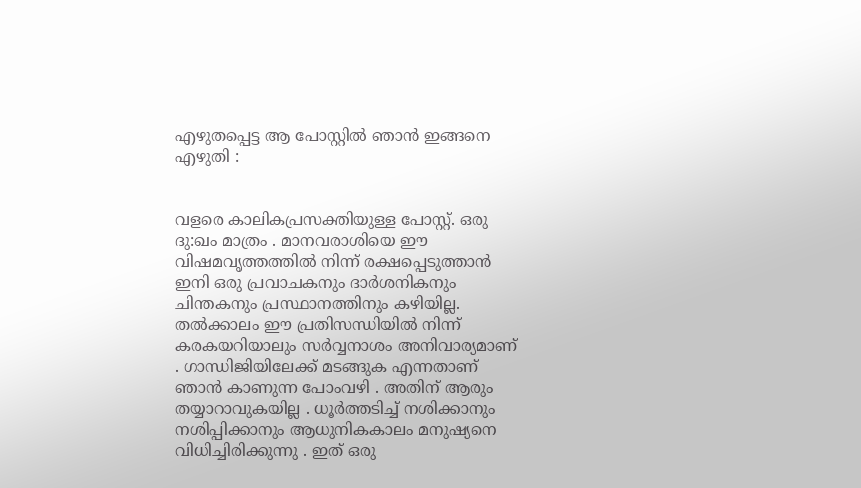എഴുതപ്പെട്ട ആ പോസ്റ്റില്‍ ഞാന്‍ ഇങ്ങനെ എഴുതി :


വളരെ കാലികപ്രസക്തിയുള്ള പോസ്റ്റ്. ഒരു ദു:ഖം മാത്രം . മാനവരാശിയെ ഈ വിഷമവൃത്തത്തില്‍ നിന്ന് രക്ഷപ്പെടുത്താന്‍ ഇനി ഒരു പ്രവാചകനും ദാര്‍ശനികനും ചിന്തകനും പ്രസ്ഥാനത്തിനും കഴിയില്ല. തല്‍ക്കാലം ഈ പ്രതിസന്ധിയില്‍ നിന്ന് കരകയറിയാലും സര്‍വ്വനാശം അനിവാര്യമാണ് . ഗാന്ധിജിയിലേക്ക് മടങ്ങുക എന്നതാ‍ണ് ഞാന്‍ കാണുന്ന പോംവഴി . അതിന് ആരും തയ്യാറാവുകയില്ല . ധൂര്‍ത്തടിച്ച് നശിക്കാനും നശിപ്പിക്കാനും ആധുനികകാലം മനുഷ്യനെ വിധിച്ചിരിക്കുന്നു . ഇത് ഒരു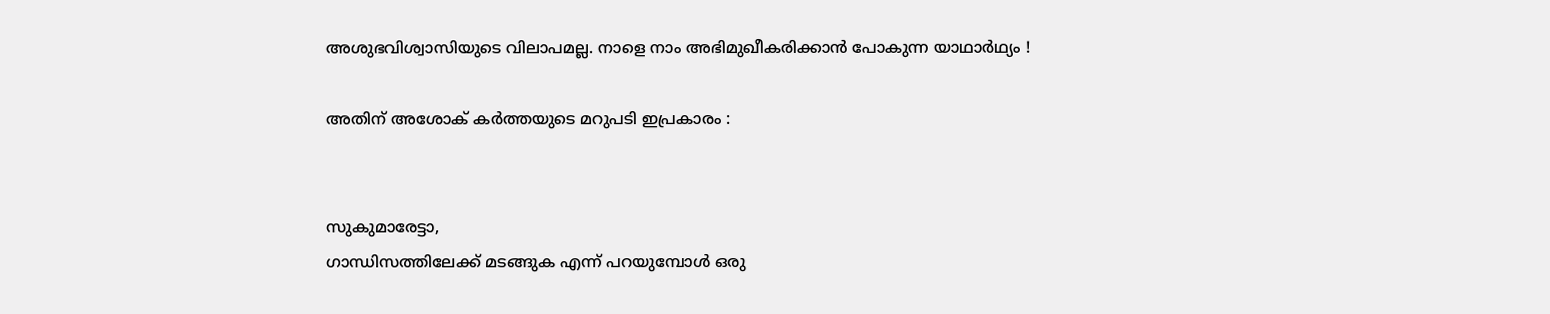അശുഭവിശ്വാസിയുടെ വിലാപമല്ല. നാളെ നാം അഭിമുഖീകരിക്കാന്‍ പോകുന്ന യാഥാര്‍ഥ്യം !

അതിന് അശോക് കര്‍ത്തയുടെ മറുപടി ഇപ്രകാരം :


സുകുമാരേട്ടാ,
ഗാന്ധിസത്തിലേക്ക് മടങ്ങുക എന്ന് പറയുമ്പോള്‍ ഒരു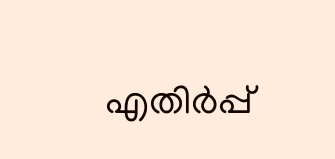എതിര്‍പ്പ്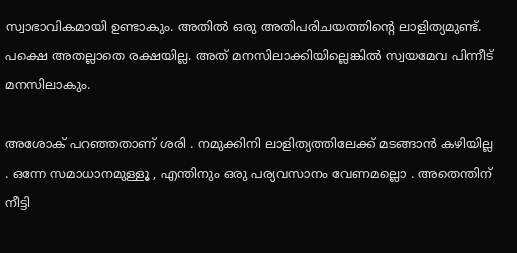സ്വാഭാവികമായി ഉണ്ടാകും. അതില്‍ ഒരു അതിപരിചയത്തിന്റെ ലാളിത്യമുണ്ട്. പക്ഷെ അതല്ലാതെ രക്ഷയില്ല. അത് മനസിലാക്കിയില്ലെങ്കില്‍ സ്വയമേവ പിന്നീട് മനസിലാകും.

അശോക് പറഞ്ഞതാണ് ശരി . നമുക്കിനി ലാളിത്യത്തിലേക്ക് മടങ്ങാന്‍ കഴിയില്ല . ഒന്നേ സമാധാനമുള്ളൂ , എന്തിനും ഒരു പര്യവസാനം വേണമല്ലൊ . അതെന്തിന് നീട്ടി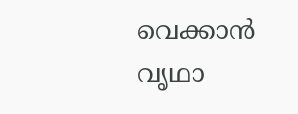വെക്കാന്‍ വൃഥാ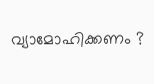വ്യാമോഹിക്കണം ?